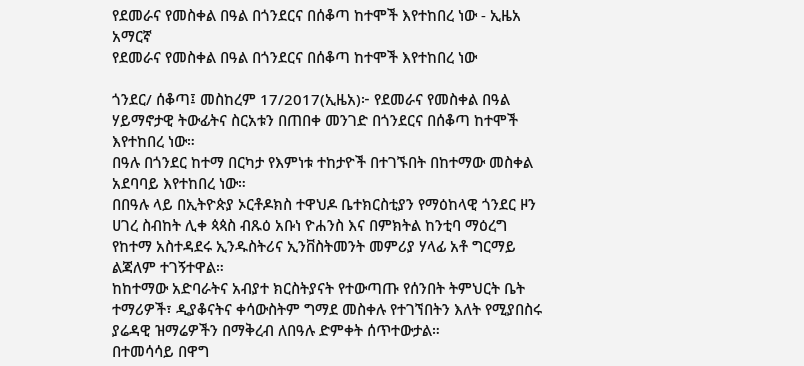የደመራና የመስቀል በዓል በጎንደርና በሰቆጣ ከተሞች እየተከበረ ነው - ኢዜአ አማርኛ
የደመራና የመስቀል በዓል በጎንደርና በሰቆጣ ከተሞች እየተከበረ ነው

ጎንደር/ ሰቆጣ፤ መስከረም 17/2017(ኢዜአ)፦ የደመራና የመስቀል በዓል ሃይማኖታዊ ትውፊትና ስርአቱን በጠበቀ መንገድ በጎንደርና በሰቆጣ ከተሞች እየተከበረ ነው።
በዓሉ በጎንደር ከተማ በርካታ የእምነቱ ተከታዮች በተገኙበት በከተማው መስቀል አደባባይ እየተከበረ ነው።
በበዓሉ ላይ በኢትዮጵያ ኦርቶዶክስ ተዋህዶ ቤተክርስቲያን የማዕከላዊ ጎንደር ዞን ሀገረ ስብከት ሊቀ ጳጳስ ብጹዕ አቡነ ዮሐንስ እና በምክትል ከንቲባ ማዕረግ የከተማ አስተዳደሩ ኢንዱስትሪና ኢንቨስትመንት መምሪያ ሃላፊ አቶ ግርማይ ልጃለም ተገኝተዋል።
ከከተማው አድባራትና አብያተ ክርስትያናት የተውጣጡ የሰንበት ትምህርት ቤት ተማሪዎች፣ ዲያቆናትና ቀሳውስትም ግማደ መስቀሉ የተገኘበትን እለት የሚያበስሩ ያሬዳዊ ዝማሬዎችን በማቅረብ ለበዓሉ ድምቀት ሰጥተውታል።
በተመሳሳይ በዋግ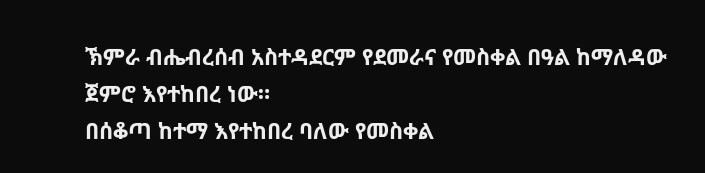ኽምራ ብሔብረሰብ አስተዳደርም የደመራና የመስቀል በዓል ከማለዳው ጀምሮ እየተከበረ ነው።
በሰቆጣ ከተማ እየተከበረ ባለው የመስቀል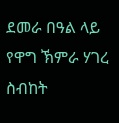ደመራ በዓል ላይ የዋግ ኽምራ ሃገረ ስብከት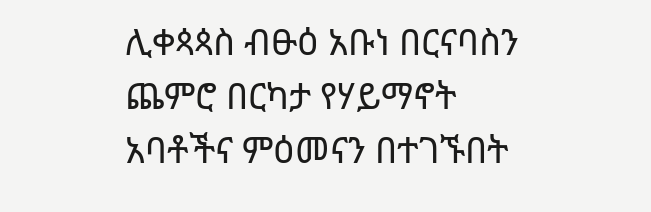ሊቀጳጳስ ብፁዕ አቡነ በርናባስን ጨምሮ በርካታ የሃይማኖት አባቶችና ምዕመናን በተገኙበት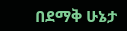በደማቅ ሁኔታ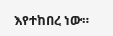እየተከበረ ነው።